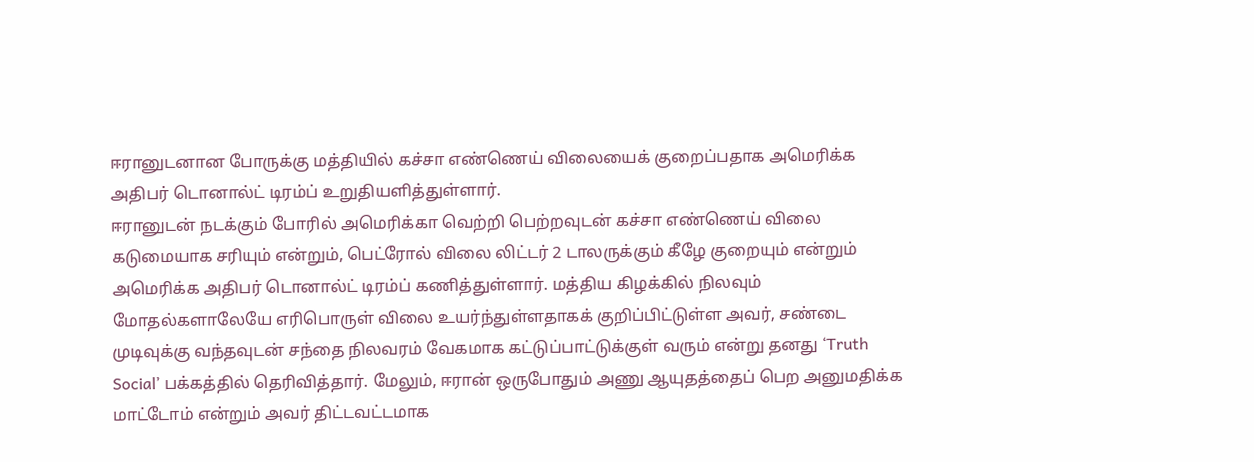ஈரானுடனான போருக்கு மத்தியில் கச்சா எண்ணெய் விலையைக் குறைப்பதாக அமெரிக்க அதிபர் டொனால்ட் டிரம்ப் உறுதியளித்துள்ளார்.
ஈரானுடன் நடக்கும் போரில் அமெரிக்கா வெற்றி பெற்றவுடன் கச்சா எண்ணெய் விலை கடுமையாக சரியும் என்றும், பெட்ரோல் விலை லிட்டர் 2 டாலருக்கும் கீழே குறையும் என்றும் அமெரிக்க அதிபர் டொனால்ட் டிரம்ப் கணித்துள்ளார். மத்திய கிழக்கில் நிலவும் மோதல்களாலேயே எரிபொருள் விலை உயர்ந்துள்ளதாகக் குறிப்பிட்டுள்ள அவர், சண்டை முடிவுக்கு வந்தவுடன் சந்தை நிலவரம் வேகமாக கட்டுப்பாட்டுக்குள் வரும் என்று தனது ‘Truth Social’ பக்கத்தில் தெரிவித்தார். மேலும், ஈரான் ஒருபோதும் அணு ஆயுதத்தைப் பெற அனுமதிக்க மாட்டோம் என்றும் அவர் திட்டவட்டமாக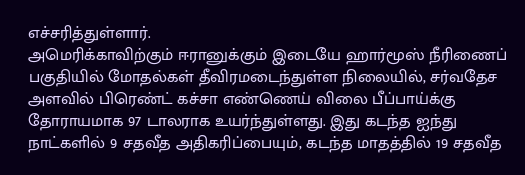எச்சரித்துள்ளார்.
அமெரிக்காவிற்கும் ஈரானுக்கும் இடையே ஹார்மூஸ் நீரிணைப் பகுதியில் மோதல்கள் தீவிரமடைந்துள்ள நிலையில், சர்வதேச அளவில் பிரெண்ட் கச்சா எண்ணெய் விலை பீப்பாய்க்கு தோராயமாக 97 டாலராக உயர்ந்துள்ளது. இது கடந்த ஐந்து நாட்களில் 9 சதவீத அதிகரிப்பையும், கடந்த மாதத்தில் 19 சதவீத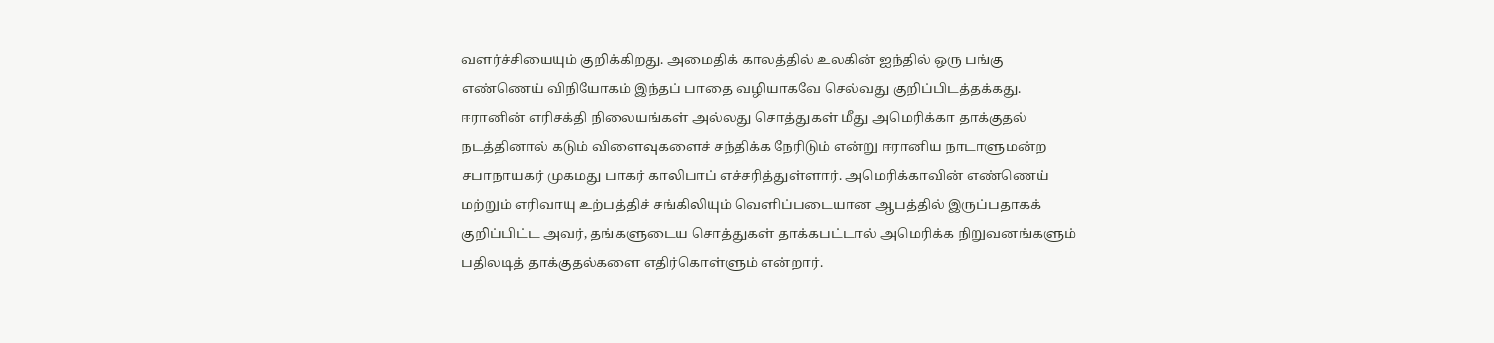வளர்ச்சியையும் குறிக்கிறது. அமைதிக் காலத்தில் உலகின் ஐந்தில் ஒரு பங்கு எண்ணெய் விநியோகம் இந்தப் பாதை வழியாகவே செல்வது குறிப்பிடத்தக்கது.
ஈரானின் எரிசக்தி நிலையங்கள் அல்லது சொத்துகள் மீது அமெரிக்கா தாக்குதல் நடத்தினால் கடும் விளைவுகளைச் சந்திக்க நேரிடும் என்று ஈரானிய நாடாளுமன்ற சபாநாயகர் முகமது பாகர் காலிபாப் எச்சரித்துள்ளார். அமெரிக்காவின் எண்ணெய் மற்றும் எரிவாயு உற்பத்திச் சங்கிலியும் வெளிப்படையான ஆபத்தில் இருப்பதாகக் குறிப்பிட்ட அவர், தங்களுடைய சொத்துகள் தாக்கபட்டால் அமெரிக்க நிறுவனங்களும் பதிலடித் தாக்குதல்களை எதிர்கொள்ளும் என்றார்.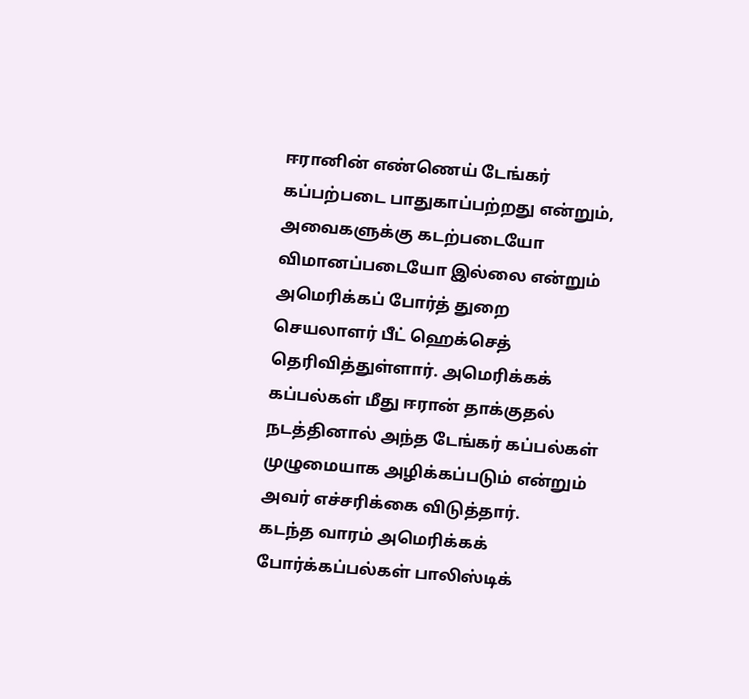ஈரானின் எண்ணெய் டேங்கர் கப்பற்படை பாதுகாப்பற்றது என்றும், அவைகளுக்கு கடற்படையோ விமானப்படையோ இல்லை என்றும் அமெரிக்கப் போர்த் துறை செயலாளர் பீட் ஹெக்செத் தெரிவித்துள்ளார். அமெரிக்கக் கப்பல்கள் மீது ஈரான் தாக்குதல் நடத்தினால் அந்த டேங்கர் கப்பல்கள் முழுமையாக அழிக்கப்படும் என்றும் அவர் எச்சரிக்கை விடுத்தார்.
கடந்த வாரம் அமெரிக்கக் போர்க்கப்பல்கள் பாலிஸ்டிக்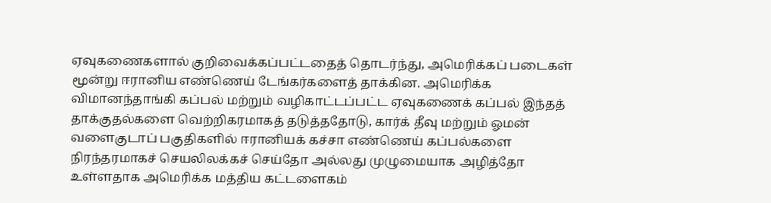ஏவுகணைகளால் குறிவைக்கப்பட்டதைத் தொடர்ந்து, அமெரிக்கப் படைகள் மூன்று ஈரானிய எண்ணெய் டேங்கர்களைத் தாக்கின. அமெரிக்க விமானந்தாங்கி கப்பல் மற்றும் வழிகாட்டப்பட்ட ஏவுகணைக் கப்பல் இந்தத் தாக்குதல்களை வெற்றிகரமாகத் தடுத்ததோடு, கார்க் தீவு மற்றும் ஓமன் வளைகுடாப் பகுதிகளில் ஈரானியக் கச்சா எண்ணெய் கப்பல்களை நிரந்தரமாகச் செயலிலக்கச் செய்தோ அல்லது முழுமையாக அழித்தோ உள்ளதாக அமெரிக்க மத்திய கட்டளைகம்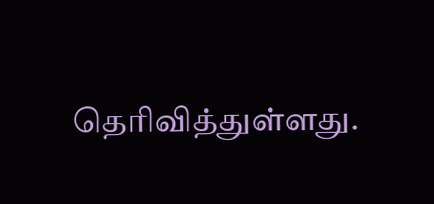தெரிவித்துள்ளது.